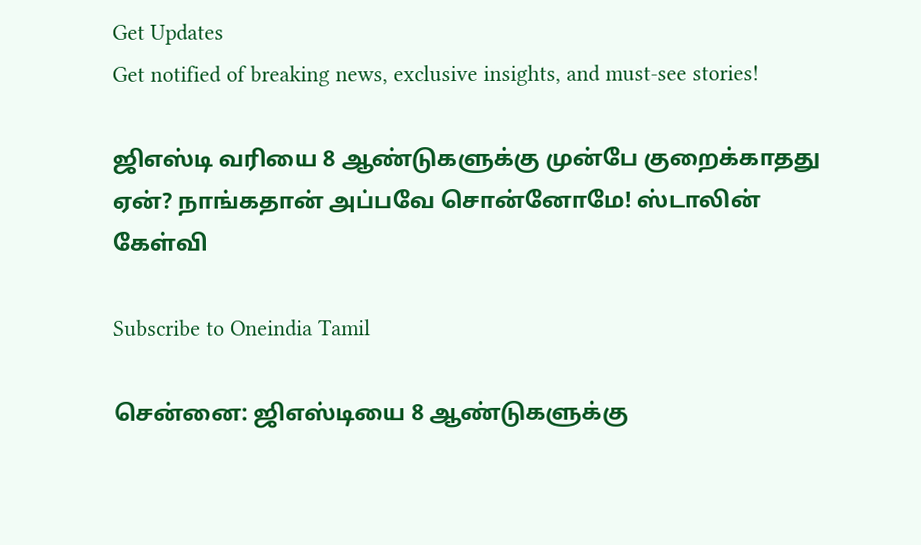Get Updates
Get notified of breaking news, exclusive insights, and must-see stories!

ஜிஎஸ்டி வரியை 8 ஆண்டுகளுக்கு முன்பே குறைக்காதது ஏன்? நாங்கதான் அப்பவே சொன்னோமே! ஸ்டாலின் கேள்வி

Subscribe to Oneindia Tamil

சென்னை: ஜிஎஸ்டியை 8 ஆண்டுகளுக்கு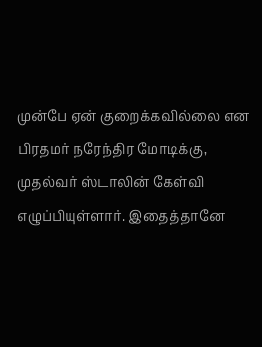முன்பே ஏன் குறைக்கவில்லை என பிரதமர் நரேந்திர மோடிக்கு, முதல்வர் ஸ்டாலின் கேள்வி எழுப்பியுள்ளார். இதைத்தானே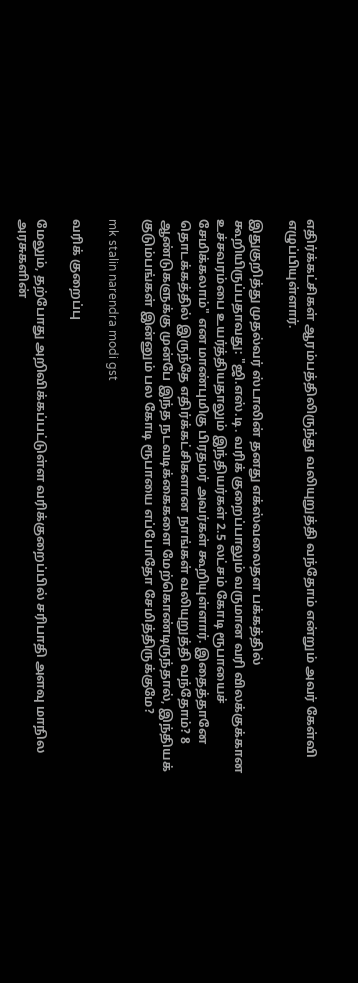எதிர்க்கட்சிகள் ஆரம்பத்திலிருந்து வலியுறுத்தி வந்தோம் என்றும் அவர் கேள்வி எழுப்பியுள்ளார்.

இதுகுறித்து முதல்வர் ஸ்டாலின் தனது எக்ஸ்வலைதள பக்கத்தில் கூறியிருப்பதாவது: "ஜி.எஸ்.டி. வரிக் குறைப்பாலும் வருமான வரி விலக்குக்கான உச்சவரம்பை உயர்த்தியதாலும் இந்தியர்கள் 2.5 லட்சம் கோடி ரூபாயைச் சேமிக்கலாம்" என மாண்புமிகு பிரதமர் அவர்கள் கூறியுள்ளார். இதைத்தானே தொடக்கத்தில் இருந்தே எதிர்க்கட்சிகளான நாங்கள் வலியுறுத்தி வந்தோம்? 8 ஆண்டுகளுக்கு முன்பே இந்த நடவடிக்கைகளை மேற்கொண்டிருந்தால், இந்தியக் குடும்பங்கள் இன்னும் பல கோடி ரூபாயை எப்போதோ சேமித்திருக்குமே?

mk stalin narendra modi gst

வரிக் குறைப்பு

மேலும், தற்போது அறிவிக்கப்பட்டுள்ள வரிக்குறைப்பில் சரிபாதி அளவு மாநில அரசுகளின்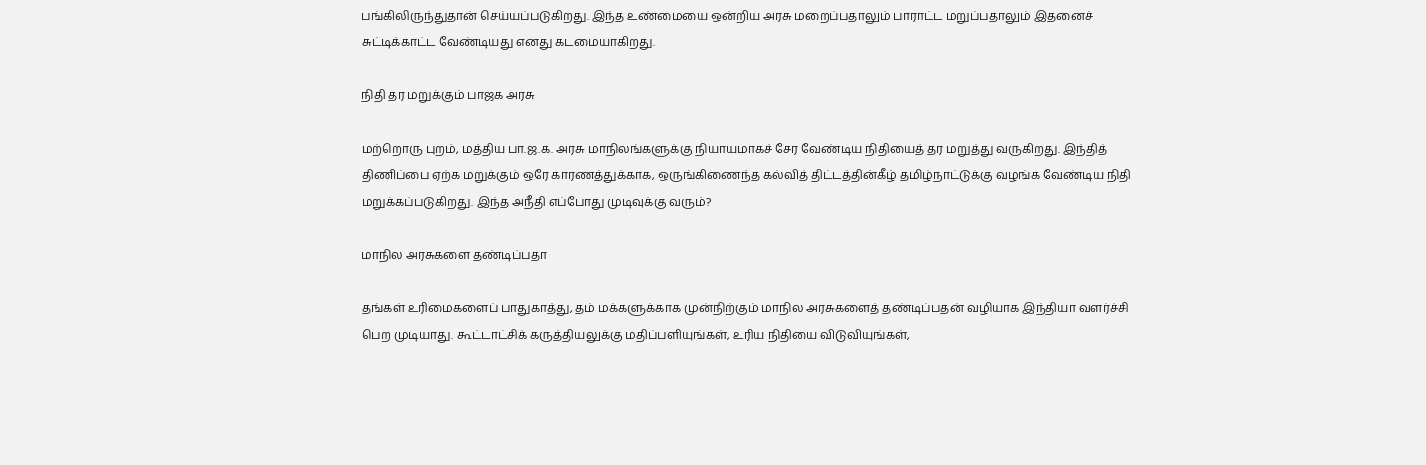பங்கிலிருந்துதான் செய்யப்படுகிறது. இந்த உண்மையை ஒன்றிய அரசு மறைப்பதாலும் பாராட்ட மறுப்பதாலும் இதனைச் சுட்டிக்காட்ட வேண்டியது எனது கடமையாகிறது.

நிதி தர மறுக்கும் பாஜக அரசு

மற்றொரு புறம், மத்திய பா.ஜ.க. அரசு மாநிலங்களுக்கு நியாயமாகச் சேர வேண்டிய நிதியைத் தர மறுத்து வருகிறது. இந்தித் திணிப்பை ஏற்க மறுக்கும் ஒரே காரணத்துக்காக, ஒருங்கிணைந்த கல்வித் திட்டத்தின்கீழ் தமிழ்நாட்டுக்கு வழங்க வேண்டிய நிதி மறுக்கப்படுகிறது. இந்த அநீதி எப்போது முடிவுக்கு வரும்?

மாநில அரசுகளை தண்டிப்பதா

தங்கள் உரிமைகளைப் பாதுகாத்து, தம் மக்களுக்காக முன்நிற்கும் மாநில அரசுகளைத் தண்டிப்பதன் வழியாக இந்தியா வளர்ச்சி பெற முடியாது. கூட்டாட்சிக் கருத்தியலுக்கு மதிப்பளியுங்கள், உரிய நிதியை விடுவியுங்கள்,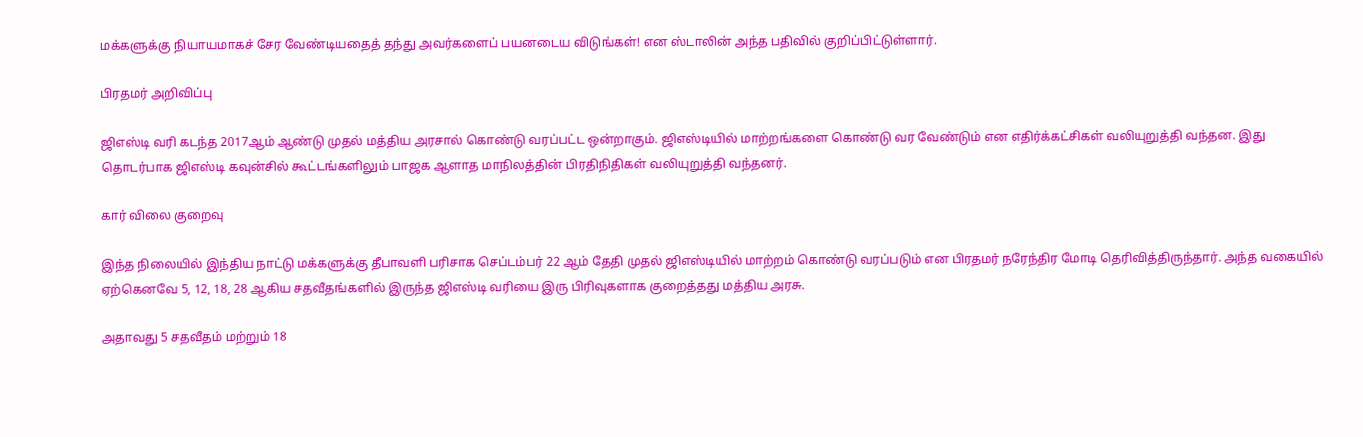மக்களுக்கு நியாயமாகச் சேர வேண்டியதைத் தந்து அவர்களைப் பயனடைய விடுங்கள்! என ஸ்டாலின் அந்த பதிவில் குறிப்பிட்டுள்ளார்.

பிரதமர் அறிவிப்பு

ஜிஎஸ்டி வரி கடந்த 2017ஆம் ஆண்டு முதல் மத்திய அரசால் கொண்டு வரப்பட்ட ஒன்றாகும். ஜிஎஸ்டியில் மாற்றங்களை கொண்டு வர வேண்டும் என எதிர்க்கட்சிகள் வலியுறுத்தி வந்தன. இது தொடர்பாக ஜிஎஸ்டி கவுன்சில் கூட்டங்களிலும் பாஜக ஆளாத மாநிலத்தின் பிரதிநிதிகள் வலியுறுத்தி வந்தனர்.

கார் விலை குறைவு

இந்த நிலையில் இந்திய நாட்டு மக்களுக்கு தீபாவளி பரிசாக செப்டம்பர் 22 ஆம் தேதி முதல் ஜிஎஸ்டியில் மாற்றம் கொண்டு வரப்படும் என பிரதமர் நரேந்திர மோடி தெரிவித்திருந்தார். அந்த வகையில் ஏற்கெனவே 5, 12, 18, 28 ஆகிய சதவீதங்களில் இருந்த ஜிஎஸ்டி வரியை இரு பிரிவுகளாக குறைத்தது மத்திய அரசு.

அதாவது 5 சதவீதம் மற்றும் 18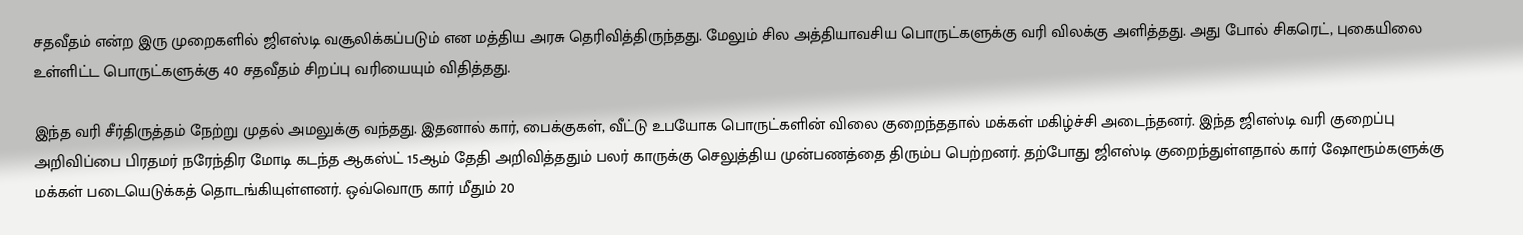சதவீதம் என்ற இரு முறைகளில் ஜிஎஸ்டி வசூலிக்கப்படும் என மத்திய அரசு தெரிவித்திருந்தது. மேலும் சில அத்தியாவசிய பொருட்களுக்கு வரி விலக்கு அளித்தது. அது போல் சிகரெட், புகையிலை உள்ளிட்ட பொருட்களுக்கு 40 சதவீதம் சிறப்பு வரியையும் விதித்தது.

இந்த வரி சீர்திருத்தம் நேற்று முதல் அமலுக்கு வந்தது. இதனால் கார், பைக்குகள், வீட்டு உபயோக பொருட்களின் விலை குறைந்ததால் மக்கள் மகிழ்ச்சி அடைந்தனர். இந்த ஜிஎஸ்டி வரி குறைப்பு அறிவிப்பை பிரதமர் நரேந்திர மோடி கடந்த ஆகஸ்ட் 15ஆம் தேதி அறிவித்ததும் பலர் காருக்கு செலுத்திய முன்பணத்தை திரும்ப பெற்றனர். தற்போது ஜிஎஸ்டி குறைந்துள்ளதால் கார் ஷோரூம்களுக்கு மக்கள் படையெடுக்கத் தொடங்கியுள்ளனர். ஒவ்வொரு கார் மீதும் 20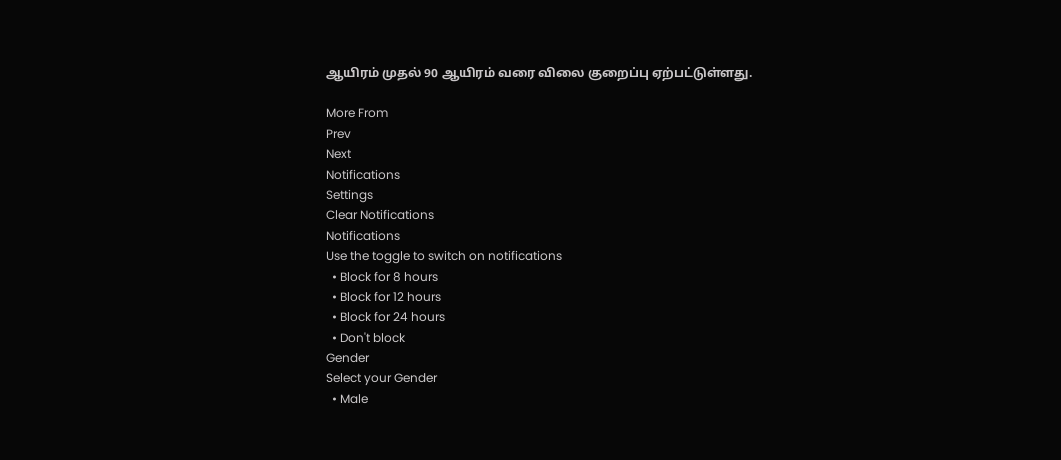ஆயிரம் முதல் 90 ஆயிரம் வரை விலை குறைப்பு ஏற்பட்டுள்ளது.

More From
Prev
Next
Notifications
Settings
Clear Notifications
Notifications
Use the toggle to switch on notifications
  • Block for 8 hours
  • Block for 12 hours
  • Block for 24 hours
  • Don't block
Gender
Select your Gender
  • Male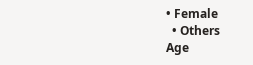• Female
  • Others
Age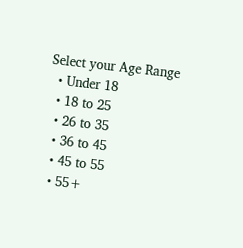Select your Age Range
  • Under 18
  • 18 to 25
  • 26 to 35
  • 36 to 45
  • 45 to 55
  • 55+